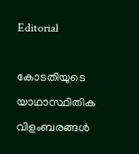Editorial

കോടതിയുടെ യാഥാസ്ഥിതിക വിളംബരങ്ങള്‍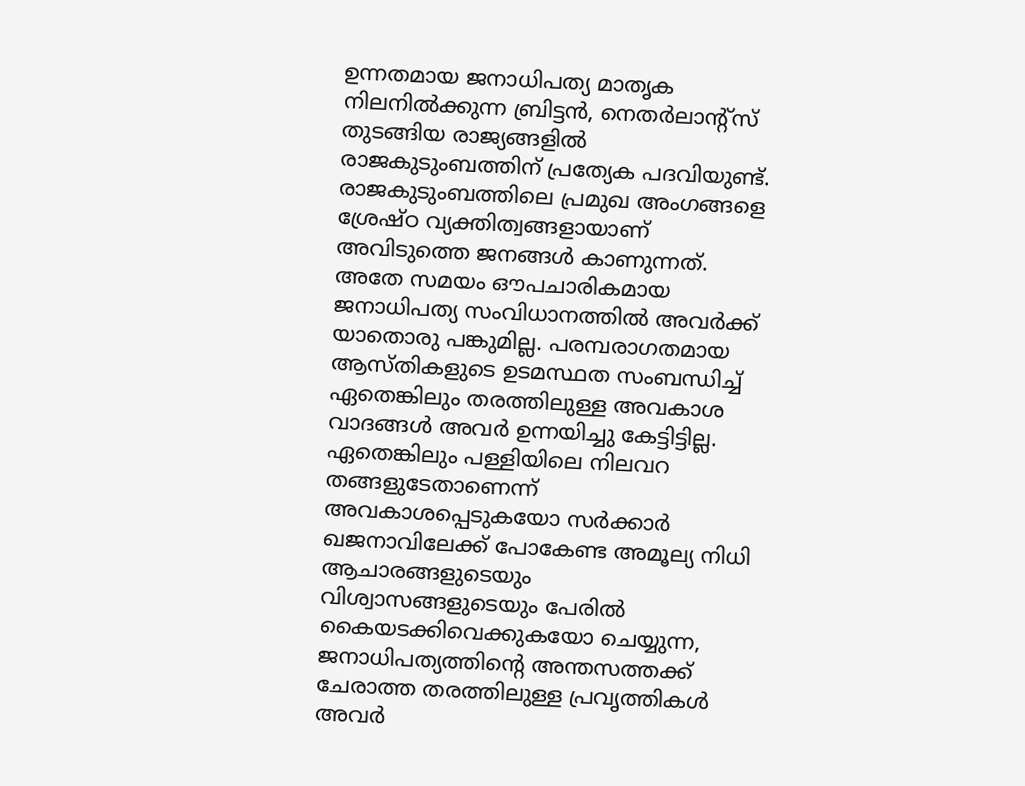ഉന്നതമായ ജനാധിപത്യ മാതൃക നിലനില്‍ക്കുന്ന ബ്രിട്ടന്‍, നെതര്‍ലാന്റ്‌സ്‌ തുടങ്ങിയ രാജ്യങ്ങളില്‍ രാജകുടുംബത്തിന്‌ പ്രത്യേക പദവിയുണ്ട്‌. രാജകുടുംബത്തിലെ പ്രമുഖ അംഗങ്ങളെ ശ്രേഷ്‌ഠ വ്യക്തിത്വങ്ങളായാണ്‌ അവിടുത്തെ ജനങ്ങള്‍ കാണുന്നത്‌. അതേ സമയം ഔപചാരികമായ ജനാധിപത്യ സംവിധാനത്തില്‍ അവര്‍ക്ക്‌ യാതൊരു പങ്കുമില്ല. പരമ്പരാഗതമായ ആസ്‌തികളുടെ ഉടമസ്ഥത സംബന്ധിച്ച്‌ ഏതെങ്കിലും തരത്തിലുള്ള അവകാശ വാദങ്ങള്‍ അവര്‍ ഉന്നയിച്ചു കേട്ടിട്ടില്ല. ഏതെങ്കിലും പള്ളിയിലെ നിലവറ തങ്ങളുടേതാണെന്ന്‌ അവകാശപ്പെടുകയോ സര്‍ക്കാര്‍ ഖജനാവിലേക്ക്‌ പോകേണ്ട അമൂല്യ നിധി ആചാരങ്ങളുടെയും വിശ്വാസങ്ങളുടെയും പേരില്‍ കൈയടക്കിവെക്കുകയോ ചെയ്യുന്ന, ജനാധിപത്യത്തിന്റെ അന്തസത്തക്ക്‌ ചേരാത്ത തരത്തിലുള്ള പ്രവൃത്തികള്‍ അവര്‍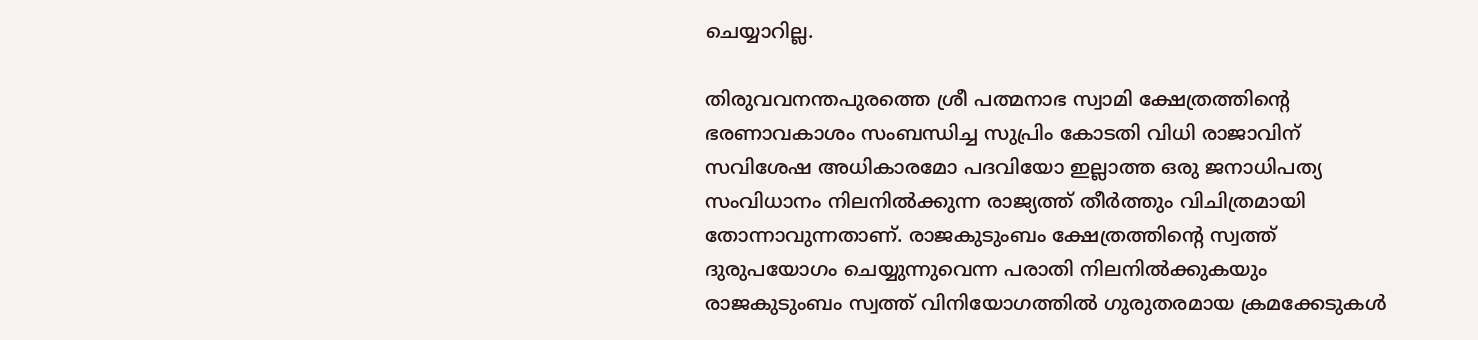ചെയ്യാറില്ല.

തിരുവവനന്തപുരത്തെ ശ്രീ പത്മനാഭ സ്വാമി ക്ഷേത്രത്തിന്റെ ഭരണാവകാശം സംബന്ധിച്ച സുപ്രിം കോടതി വിധി രാജാവിന്‌ സവിശേഷ അധികാരമോ പദവിയോ ഇല്ലാത്ത ഒരു ജനാധിപത്യ സംവിധാനം നിലനില്‍ക്കുന്ന രാജ്യത്ത്‌ തീര്‍ത്തും വിചിത്രമായി തോന്നാവുന്നതാണ്‌. രാജകുടുംബം ക്ഷേത്രത്തിന്റെ സ്വത്ത്‌ ദുരുപയോഗം ചെയ്യുന്നുവെന്ന പരാതി നിലനില്‍ക്കുകയും രാജകുടുംബം സ്വത്ത്‌ വിനിയോഗത്തില്‍ ഗുരുതരമായ ക്രമക്കേടുകള്‍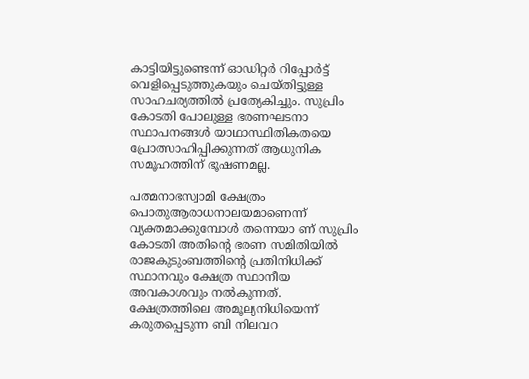കാട്ടിയിട്ടുണ്ടെന്ന്‌ ഓഡിറ്റര്‍ റിപ്പോര്‍ട്ട്‌ വെളിപ്പെടുത്തുകയും ചെയ്‌തിട്ടുള്ള സാഹചര്യത്തില്‍ പ്രത്യേകിച്ചും. സുപ്രിം കോടതി പോലുള്ള ഭരണഘടനാ സ്ഥാപനങ്ങള്‍ യാഥാസ്ഥിതികതയെ പ്രോത്സാഹിപ്പിക്കുന്നത്‌ ആധുനിക സമൂഹത്തിന്‌ ഭൂഷണമല്ല.

പത്മനാഭസ്വാമി ക്ഷേത്രം പൊതുആരാധനാലയമാണെന്ന്‌ വ്യക്തമാക്കുമ്പോള്‍ തന്നെയാ ണ്‌ സുപ്രിം കോടതി അതിന്റെ ഭരണ സമിതിയില്‍ രാജകുടുംബത്തിന്റെ പ്രതിനിധിക്ക്‌ സ്ഥാനവും ക്ഷേത്ര സ്ഥാനീയ അവകാശവും നല്‍കുന്നത്‌. ക്ഷേത്രത്തിലെ അമൂല്യനിധിയെന്ന്‌ കരുതപ്പെടുന്ന ബി നിലവറ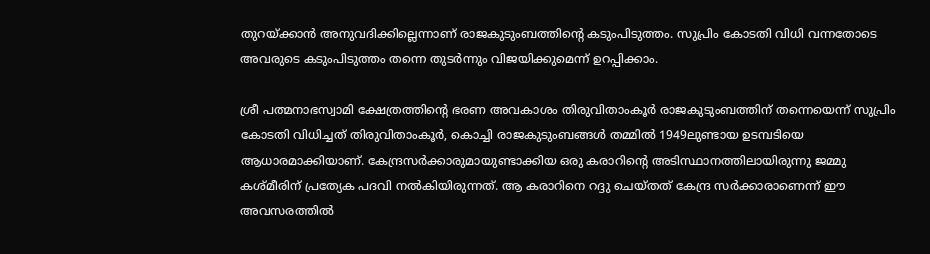തുറയ്‌ക്കാന്‍ അനുവദിക്കില്ലെന്നാണ്‌ രാജകുടുംബത്തിന്റെ കടുംപിടുത്തം. സുപ്രിം കോടതി വിധി വന്നതോടെ അവരുടെ കടുംപിടുത്തം തന്നെ തുടര്‍ന്നും വിജയിക്കുമെന്ന്‌ ഉറപ്പിക്കാം.

ശ്രീ പത്മനാഭസ്വാമി ക്ഷേത്രത്തിന്റെ ഭരണ അവകാശം തിരുവിതാംകൂര്‍ രാജകുടുംബത്തിന്‌ തന്നെയെന്ന്‌ സുപ്രിം കോടതി വിധിച്ചത്‌ തിരുവിതാംകൂര്‍, കൊച്ചി രാജകുടുംബങ്ങള്‍ തമ്മില്‍ 1949ലുണ്ടായ ഉടമ്പടിയെ ആധാരമാക്കിയാണ്‌. കേന്ദ്രസര്‍ക്കാരുമായുണ്ടാക്കിയ ഒരു കരാറിന്റെ അടിസ്ഥാനത്തിലായിരുന്നു ജമ്മു കശ്‌മീരിന്‌ പ്രത്യേക പദവി നല്‍കിയിരുന്നത്‌. ആ കരാറിനെ റദ്ദു ചെയ്‌തത്‌ കേന്ദ്ര സര്‍ക്കാരാണെന്ന്‌ ഈ അവസരത്തില്‍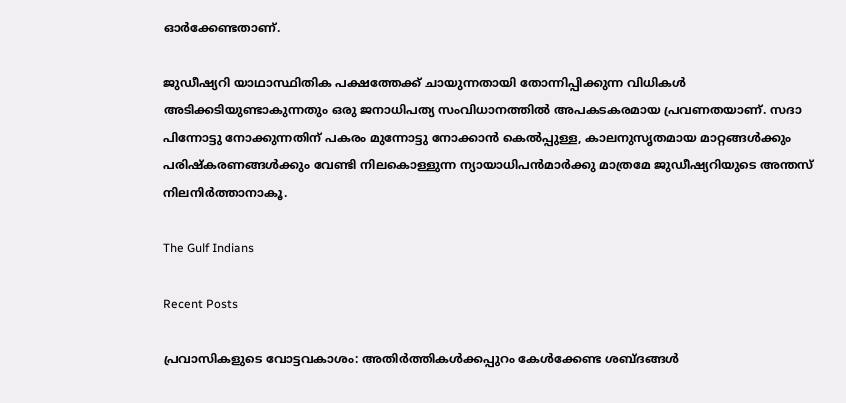ഓര്‍ക്കേണ്ടതാണ്‌.

ജുഡീഷ്യറി യാഥാസ്ഥിതിക പക്ഷത്തേക്ക്‌ ചായുന്നതായി തോന്നിപ്പിക്കുന്ന വിധികള്‍ അടിക്കടിയുണ്ടാകുന്നതും ഒരു ജനാധിപത്യ സംവിധാനത്തില്‍ അപകടകരമായ പ്രവണതയാണ്‌. സദാ പിന്നോട്ടു നോക്കുന്നതിന്‌ പകരം മുന്നോട്ടു നോക്കാന്‍ കെല്‍പ്പുള്ള, കാലനുസൃതമായ മാറ്റങ്ങള്‍ക്കും പരിഷ്‌കരണങ്ങള്‍ക്കും വേണ്ടി നിലകൊള്ളുന്ന ന്യായാധിപന്‍മാര്‍ക്കു മാത്രമേ ജുഡീഷ്യറിയുടെ അന്തസ്‌ നിലനിര്‍ത്താനാകൂ.

The Gulf Indians

Recent Posts

പ്രവാസികളുടെ വോട്ടവകാശം: അതിർത്തികൾക്കപ്പുറം കേൾക്കേണ്ട ശബ്ദങ്ങൾ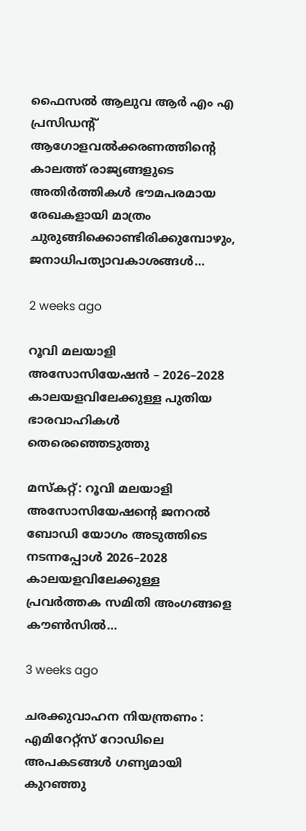ഫൈസൽ ആലുവ ആർ എം എ പ്രസിഡന്റ് ആഗോളവൽക്കരണത്തിന്റെ കാലത്ത് രാജ്യങ്ങളുടെ അതിർത്തികൾ ഭൗമപരമായ രേഖകളായി മാത്രം ചുരുങ്ങിക്കൊണ്ടിരിക്കുമ്പോഴും, ജനാധിപത്യാവകാശങ്ങൾ…

2 weeks ago

റൂവി മലയാളി അസോസിയേഷൻ – 2026–2028 കാലയളവിലേക്കുള്ള പുതിയ ഭാരവാഹികൾ തെരെഞ്ഞെടുത്തു

മസ്കറ്റ്: റൂവി മലയാളി അസോസിയേഷന്റെ ജനറൽ ബോഡി യോഗം അടുത്തിടെ നടന്നപ്പോൾ 2026–2028 കാലയളവിലേക്കുള്ള പ്രവർത്തക സമിതി അംഗങ്ങളെ കൗൺസിൽ…

3 weeks ago

ചരക്കുവാഹന നിയന്ത്രണം : എമിറേറ്റ്സ് റോഡിലെ അപകടങ്ങൾ ഗണ്യമായി കുറഞ്ഞു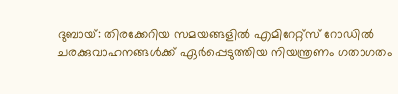ദുബായ്: തിരക്കേറിയ സമയങ്ങളിൽ എമിറേറ്റ്സ് റോഡിൽ ചരക്കുവാഹനങ്ങൾക്ക് ഏർപ്പെടുത്തിയ നിയന്ത്രണം ഗതാഗതം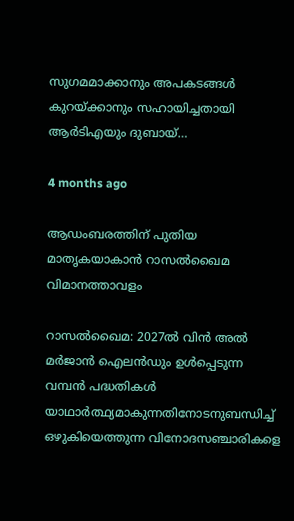സുഗമമാക്കാനും അപകടങ്ങൾ കുറയ്ക്കാനും സഹായിച്ചതായി ആർടിഎയും ദുബായ്…

4 months ago

ആഡംബരത്തിന് പുതിയ മാതൃകയാകാൻ റാസൽഖൈമ വിമാനത്താവളം

റാസൽഖൈമ: 2027ൽ വിൻ അൽ മർജാൻ ഐലൻഡും ഉൾപ്പെടുന്ന വമ്പൻ പദ്ധതികൾ യാഥാർത്ഥ്യമാകുന്നതിനോടനുബന്ധിച്ച് ഒഴുകിയെത്തുന്ന വിനോദസഞ്ചാരികളെ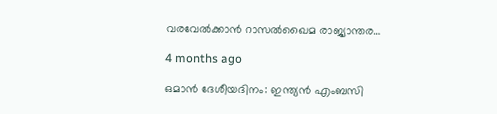വരവേൽക്കാൻ റാസൽഖൈമ രാജ്യാന്തര…

4 months ago

ഒമാൻ ദേശീയദിനം: ഇന്ത്യൻ എംബസി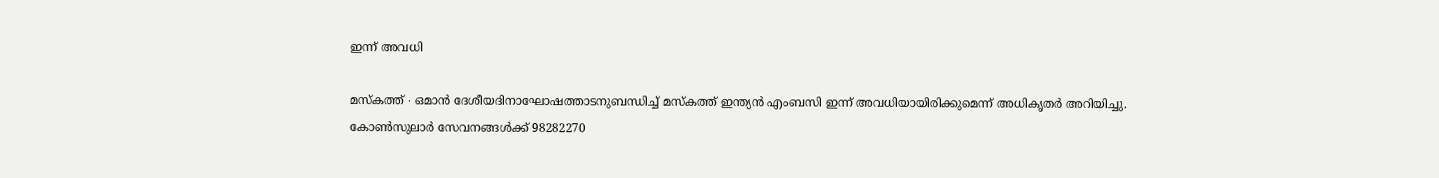ഇന്ന് അവധി

മസ്‌കത്ത് ∙ ഒമാൻ ദേശീയദിനാഘോഷത്താടനുബന്ധിച്ച് മസ്‌കത്ത് ഇന്ത്യൻ എംബസി ഇന്ന് അവധിയായിരിക്കുമെന്ന് അധികൃതർ അറിയിച്ചു. കോൺസുലാർ സേവനങ്ങൾക്ക് 98282270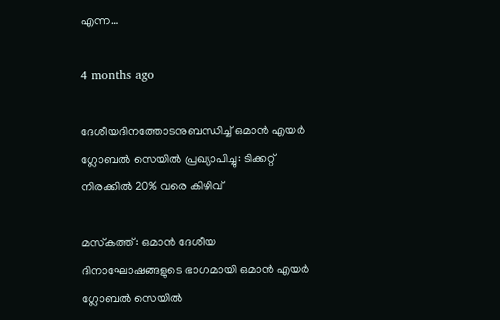എന്ന…

4 months ago

ദേശീയദിനത്തോടനുബന്ധിച്ച് ഒമാൻ എയർ ഗ്ലോബൽ സെയിൽ പ്രഖ്യാപിച്ചു: ടിക്കറ്റ് നിരക്കിൽ 20% വരെ കിഴിവ്

മസ്‌കത്ത്: ഒമാൻ ദേശീയ ദിനാഘോഷങ്ങളുടെ ഭാഗമായി ഒമാൻ എയർ ഗ്ലോബൽ സെയിൽ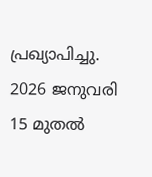പ്രഖ്യാപിച്ചു. 2026 ജനുവരി 15 മുതൽ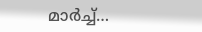മാർച്ച്…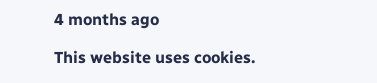4 months ago

This website uses cookies.